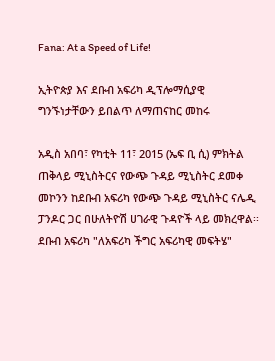Fana: At a Speed of Life!

ኢትዮጵያ እና ደቡብ አፍሪካ ዲፕሎማሲያዊ ግንኙነታቸውን ይበልጥ ለማጠናከር መከሩ

አዲስ አበባ፣ የካቲት 11፣ 2015 (ኤፍ ቢ ሲ) ምክትል ጠቅላይ ሚኒስትርና የውጭ ጉዳይ ሚኒስትር ደመቀ መኮንን ከደቡብ አፍሪካ የውጭ ጉዳይ ሚኒስትር ናሌዲ ፓንዶር ጋር በሁለትዮሽ ሀገራዊ ጉዳዮች ላይ መክረዋል፡፡ ደቡብ አፍሪካ "ለአፍሪካ ችግር አፍሪካዊ መፍትሄ"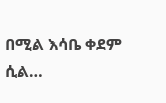በሚል እሳቤ ቀደም ሲል…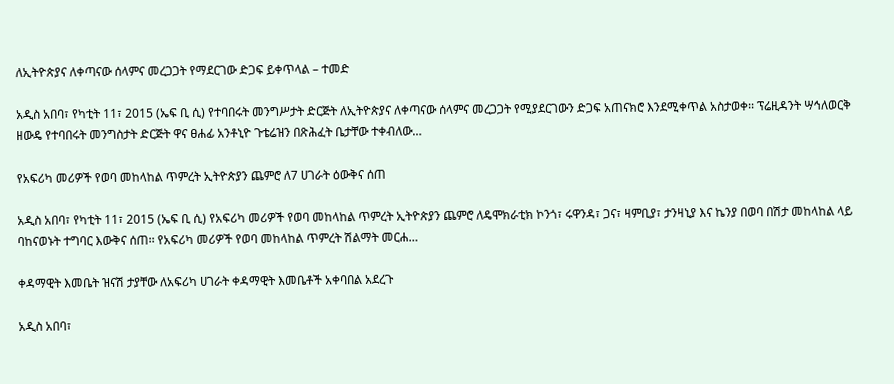ለኢትዮጵያና ለቀጣናው ሰላምና መረጋጋት የማደርገው ድጋፍ ይቀጥላል – ተመድ

አዲስ አበባ፣ የካቲት 11፣ 2015 (ኤፍ ቢ ሲ) የተባበሩት መንግሥታት ድርጅት ለኢትዮጵያና ለቀጣናው ሰላምና መረጋጋት የሚያደርገውን ድጋፍ አጠናክሮ እንደሚቀጥል አስታወቀ፡፡ ፕሬዚዳንት ሣኅለወርቅ ዘውዴ የተባበሩት መንግስታት ድርጅት ዋና ፀሐፊ አንቶኒዮ ጉቴሬዝን በጽሕፈት ቤታቸው ተቀብለው…

የአፍሪካ መሪዎች የወባ መከላከል ጥምረት ኢትዮጵያን ጨምሮ ለ7 ሀገራት ዕውቅና ሰጠ

አዲስ አበባ፣ የካቲት 11፣ 2015 (ኤፍ ቢ ሲ) የአፍሪካ መሪዎች የወባ መከላከል ጥምረት ኢትዮጵያን ጨምሮ ለዴሞክራቲክ ኮንጎ፣ ሩዋንዳ፣ ጋና፣ ዛምቢያ፣ ታንዛኒያ እና ኬንያ በወባ በሽታ መከላከል ላይ ባከናወኑት ተግባር እውቅና ሰጠ፡፡ የአፍሪካ መሪዎች የወባ መከላከል ጥምረት ሽልማት መርሐ…

ቀዳማዊት እመቤት ዝናሽ ታያቸው ለአፍሪካ ሀገራት ቀዳማዊት እመቤቶች አቀባበል አደረጉ

አዲስ አበባ፣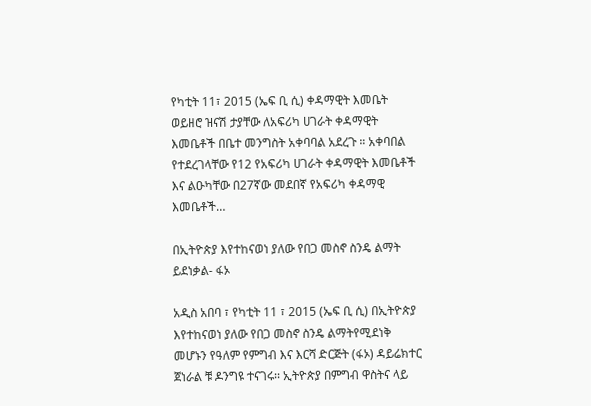የካቲት 11፣ 2015 (ኤፍ ቢ ሲ) ቀዳማዊት እመቤት ወይዘሮ ዝናሽ ታያቸው ለአፍሪካ ሀገራት ቀዳማዊት እመቤቶች በቤተ መንግስት አቀባባል አደረጉ ። አቀባበል የተደረገላቸው የ12 የአፍሪካ ሀገራት ቀዳማዊት እመቤቶች እና ልዑካቸው በ27ኛው መደበኛ የአፍሪካ ቀዳማዊ እመቤቶች…

በኢትዮጵያ እየተከናወነ ያለው የበጋ መስኖ ስንዴ ልማት ይደነቃል- ፋኦ

አዲስ አበባ ፣ የካቲት 11 ፣ 2015 (ኤፍ ቢ ሲ) በኢትዮጵያ እየተከናወነ ያለው የበጋ መስኖ ስንዴ ልማትየሚደነቅ መሆኑን የዓለም የምግብ እና እርሻ ድርጅት (ፋኦ) ዳይሬክተር ጀነራል ቹ ዶንግዩ ተናገሩ፡፡ ኢትዮጵያ በምግብ ዋስትና ላይ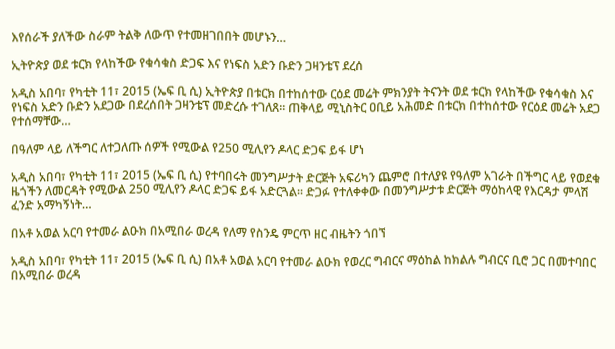እየሰራች ያለችው ስራም ትልቅ ለውጥ የተመዘገበበት መሆኑን…

ኢትዮጵያ ወደ ቱርክ የላከችው የቁሳቁስ ድጋፍ እና የነፍስ አድን ቡድን ጋዛንቴፕ ደረሰ

አዲስ አበባ፣ የካቲት 11፣ 2015 (ኤፍ ቢ ሲ) ኢትዮጵያ በቱርክ በተከሰተው ርዕደ መሬት ምክንያት ትናንት ወደ ቱርክ የላከችው የቁሳቁስ እና የነፍስ አድን ቡድን አደጋው በደረሰበት ጋዛንቴፕ መድረሱ ተገለጸ፡፡ ጠቅላይ ሚኒስትር ዐቢይ አሕመድ በቱርክ በተከሰተው የርዕደ መሬት አደጋ የተሰማቸው…

በዓለም ላይ ለችግር ለተጋለጡ ሰዎች የሚውል የ250 ሚሊየን ዶላር ድጋፍ ይፋ ሆነ

አዲስ አበባ፣ የካቲት 11፣ 2015 (ኤፍ ቢ ሲ) የተባበሩት መንግሥታት ድርጅት አፍሪካን ጨምሮ በተለያዩ የዓለም አገራት በችግር ላይ የወደቁ ዜጎችን ለመርዳት የሚውል 250 ሚሊየን ዶላር ድጋፍ ይፋ አድርጓል፡፡ ድጋፉ የተለቀቀው በመንግሥታቱ ድርጅት ማዕከላዊ የእርዳታ ምላሽ ፈንድ አማካኝነት…

በአቶ አወል አርባ የተመራ ልዑክ በአሚበራ ወረዳ የለማ የስንዴ ምርጥ ዘር ብዜትን ጎበኘ

አዲስ አበባ፣ የካቲት 11፣ 2015 (ኤፍ ቢ ሲ) በአቶ አወል አርባ የተመራ ልዑክ የወረር ግብርና ማዕከል ከክልሉ ግብርና ቢሮ ጋር በመተባበር በአሚበራ ወረዳ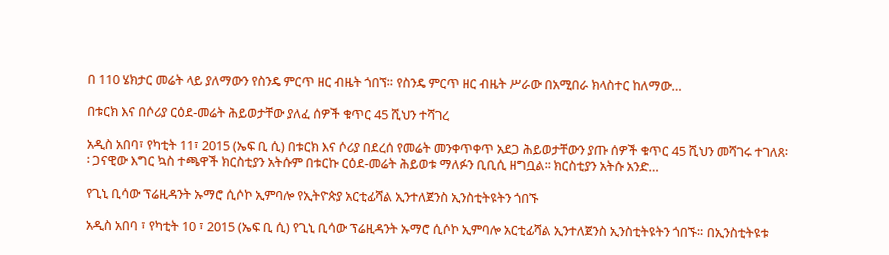በ 110 ሄክታር መሬት ላይ ያለማውን የስንዴ ምርጥ ዘር ብዜት ጎበኘ። የስንዴ ምርጥ ዘር ብዜት ሥራው በአሚበራ ክላስተር ከለማው…

በቱርክ እና በሶሪያ ርዕደ-መሬት ሕይወታቸው ያለፈ ሰዎች ቁጥር 45 ሺህን ተሻገረ

አዲስ አበባ፣ የካቲት 11፣ 2015 (ኤፍ ቢ ሲ) በቱርክ እና ሶሪያ በደረሰ የመሬት መንቀጥቀጥ አደጋ ሕይወታቸውን ያጡ ሰዎች ቁጥር 45 ሺህን መሻገሩ ተገለጸ፡፡ ጋናዊው እግር ኳስ ተጫዋች ክርስቲያን አትሱም በቱርኩ ርዕደ-መሬት ሕይወቱ ማለፉን ቢቢሲ ዘግቧል፡፡ ክርስቲያን አትሱ አንድ…

የጊኒ ቢሳው ፕሬዚዳንት ኡማሮ ሲሶኮ ኢምባሎ የኢትዮጵያ አርቲፊሻል ኢንተለጀንስ ኢንስቲትዩትን ጎበኙ

አዲስ አበባ ፣ የካቲት 10 ፣ 2015 (ኤፍ ቢ ሲ) የጊኒ ቢሳው ፕሬዚዳንት ኡማሮ ሲሶኮ ኢምባሎ አርቲፊሻል ኢንተለጀንስ ኢንስቲትዩትን ጎበኙ። በኢንስቲትዩቱ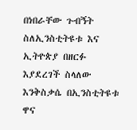በነበራቸው ጉብኝት ስለኢንስቲትዩቱ እና ኢትዮጵያ በዘርፉ እያደረገች ስላለው እንቅስቃሴ በኢንስቲትዩቱ ዋና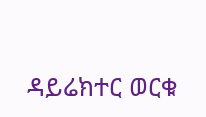ዳይሬክተር ወርቁ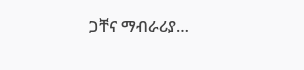ጋቸና ማብራሪያ…